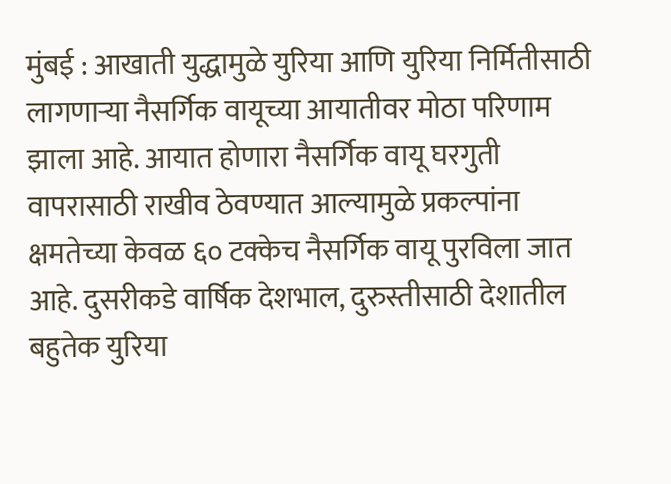मुंबई : आखाती युद्धामुळे युरिया आणि युरिया निर्मितीसाठी लागणाऱ्या नैसर्गिक वायूच्या आयातीवर मोठा परिणाम झाला आहे. आयात होणारा नैसर्गिक वायू घरगुती वापरासाठी राखीव ठेवण्यात आल्यामुळे प्रकल्पांना क्षमतेच्या केवळ ६० टक्केच नैसर्गिक वायू पुरविला जात आहे. दुसरीकडे वार्षिक देशभाल, दुरुस्तीसाठी देशातील बहुतेक युरिया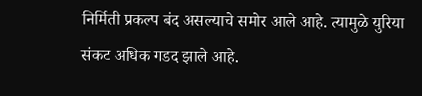निर्मिती प्रकल्प बंद असल्याचे समोर आले आहे. त्यामुळे युरिया संकट अधिक गडद झाले आहे.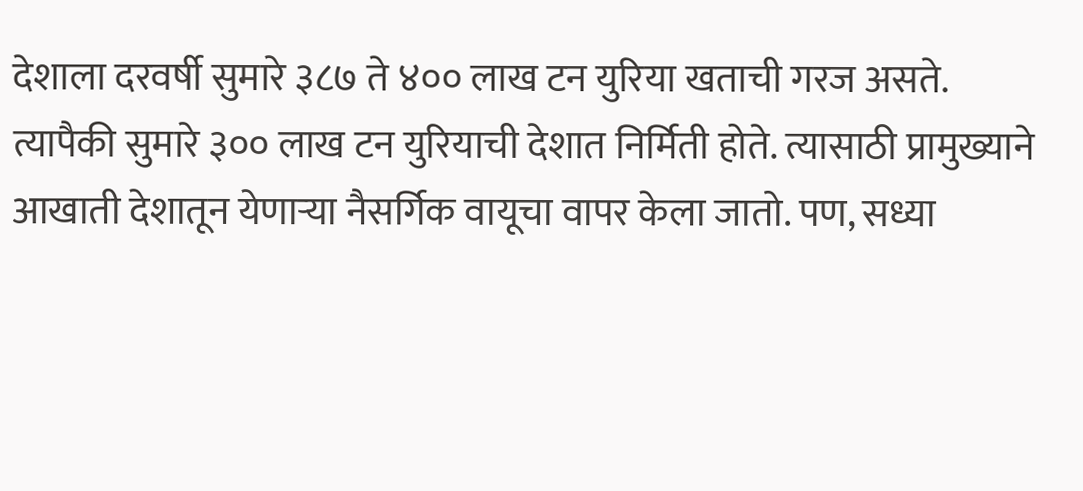देशाला दरवर्षी सुमारे ३८७ ते ४०० लाख टन युरिया खताची गरज असते. त्यापैकी सुमारे ३०० लाख टन युरियाची देशात निर्मिती होते. त्यासाठी प्रामुख्याने आखाती देशातून येणाऱ्या नैसर्गिक वायूचा वापर केला जातो. पण, सध्या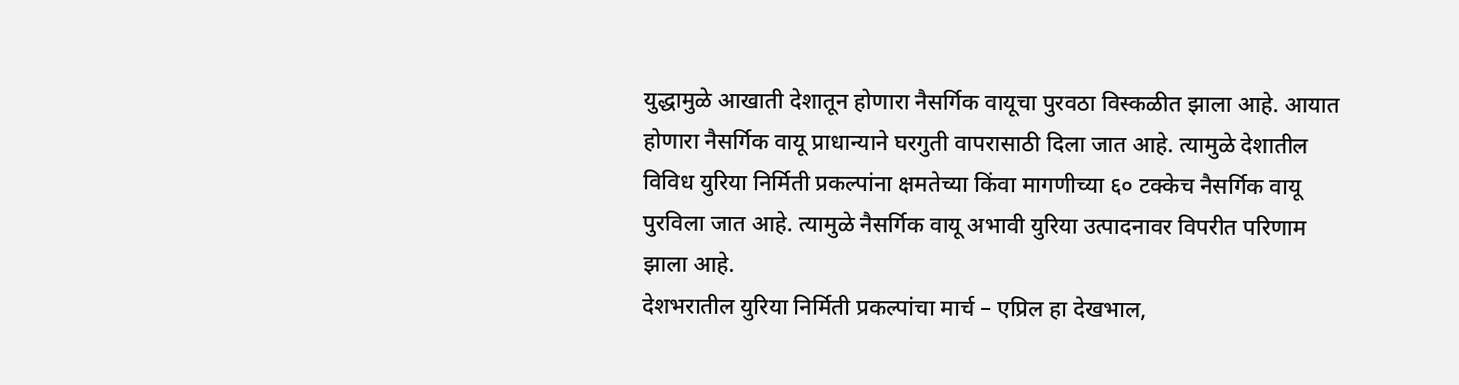युद्धामुळे आखाती देशातून होणारा नैसर्गिक वायूचा पुरवठा विस्कळीत झाला आहे. आयात होणारा नैसर्गिक वायू प्राधान्याने घरगुती वापरासाठी दिला जात आहे. त्यामुळे देशातील विविध युरिया निर्मिती प्रकल्पांना क्षमतेच्या किंवा मागणीच्या ६० टक्केच नैसर्गिक वायू पुरविला जात आहे. त्यामुळे नैसर्गिक वायू अभावी युरिया उत्पादनावर विपरीत परिणाम झाला आहे.
देशभरातील युरिया निर्मिती प्रकल्पांचा मार्च – एप्रिल हा देखभाल,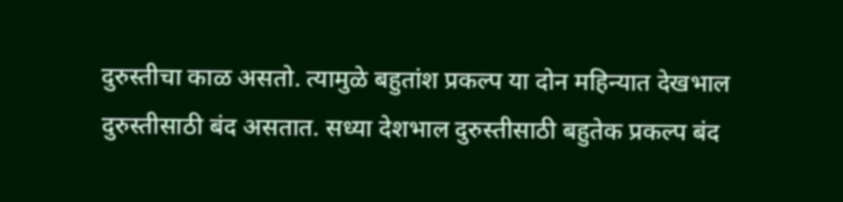दुरुस्तीचा काळ असतो. त्यामुळे बहुतांश प्रकल्प या दोन महिन्यात देखभाल दुरुस्तीसाठी बंद असतात. सध्या देशभाल दुरुस्तीसाठी बहुतेक प्रकल्प बंद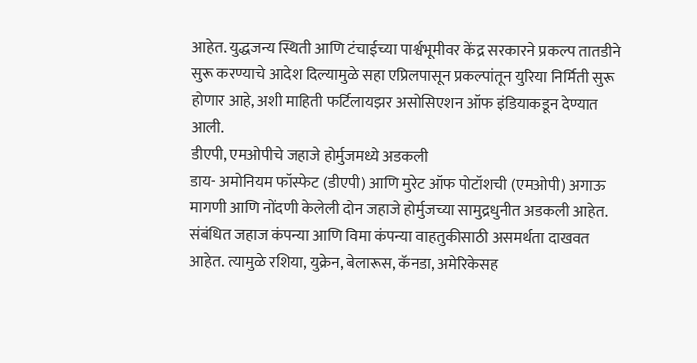आहेत. युद्धजन्य स्थिती आणि टंचाईच्या पार्श्वभूमीवर केंद्र सरकारने प्रकल्प तातडीने सुरू करण्याचे आदेश दिल्यामुळे सहा एप्रिलपासून प्रकल्पांतून युरिया निर्मिती सुरू होणार आहे, अशी माहिती फर्टिलायझर असोसिएशन ऑफ इंडियाकडून देण्यात आली.
डीएपी, एमओपीचे जहाजे होर्मुजमध्ये अडकली
डाय- अमोनियम फॉस्फेट (डीएपी) आणि मुरेट ऑफ पोटॉशची (एमओपी) अगाऊ मागणी आणि नोंदणी केलेली दोन जहाजे होर्मुजच्या सामुद्रधुनीत अडकली आहेत. संबंधित जहाज कंपन्या आणि विमा कंपन्या वाहतुकीसाठी असमर्थता दाखवत आहेत. त्यामुळे रशिया, युक्रेन, बेलारूस, कॅनडा, अमेरिकेसह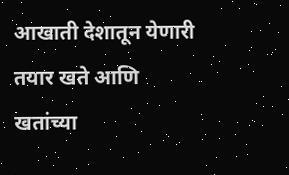आखाती देशातून येणारी तयार खते आणि खतांच्या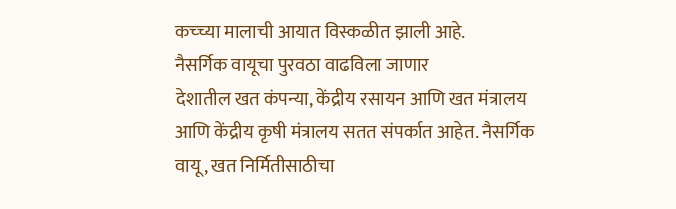कच्च्या मालाची आयात विस्कळीत झाली आहे.
नैसर्गिक वायूचा पुरवठा वाढविला जाणार
देशातील खत कंपन्या, केंद्रीय रसायन आणि खत मंत्रालय आणि केंद्रीय कृषी मंत्रालय सतत संपर्कात आहेत. नैसर्गिक वायू, खत निर्मितीसाठीचा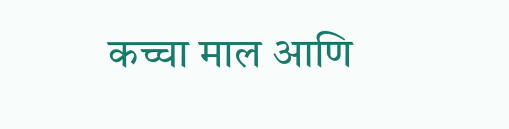कच्चा माल आणि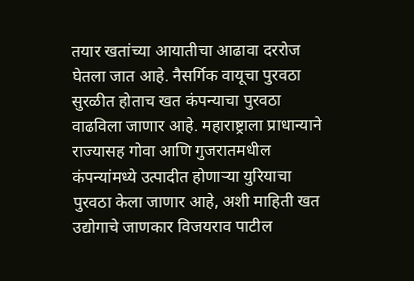तयार खतांच्या आयातीचा आढावा दररोज घेतला जात आहे. नैसर्गिक वायूचा पुरवठा सुरळीत होताच खत कंपन्याचा पुरवठा वाढविला जाणार आहे. महाराष्ट्राला प्राधान्याने राज्यासह गोवा आणि गुजरातमधील कंपन्यांमध्ये उत्पादीत होणाऱ्या युरियाचा पुरवठा केला जाणार आहे, अशी माहिती खत उद्योगाचे जाणकार विजयराव पाटील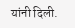यांनी दिली.